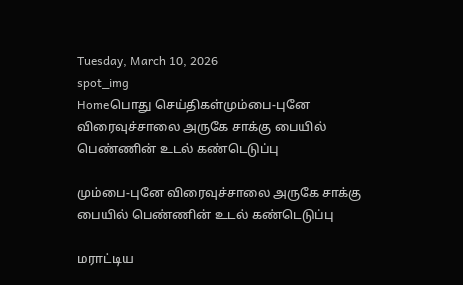Tuesday, March 10, 2026
spot_img
Homeபொது செய்திகள்மும்பை-புனே விரைவுச்சாலை அருகே சாக்கு பையில் பெண்ணின் உடல் கண்டெடுப்பு

மும்பை-புனே விரைவுச்சாலை அருகே சாக்கு பையில் பெண்ணின் உடல் கண்டெடுப்பு

மராட்டிய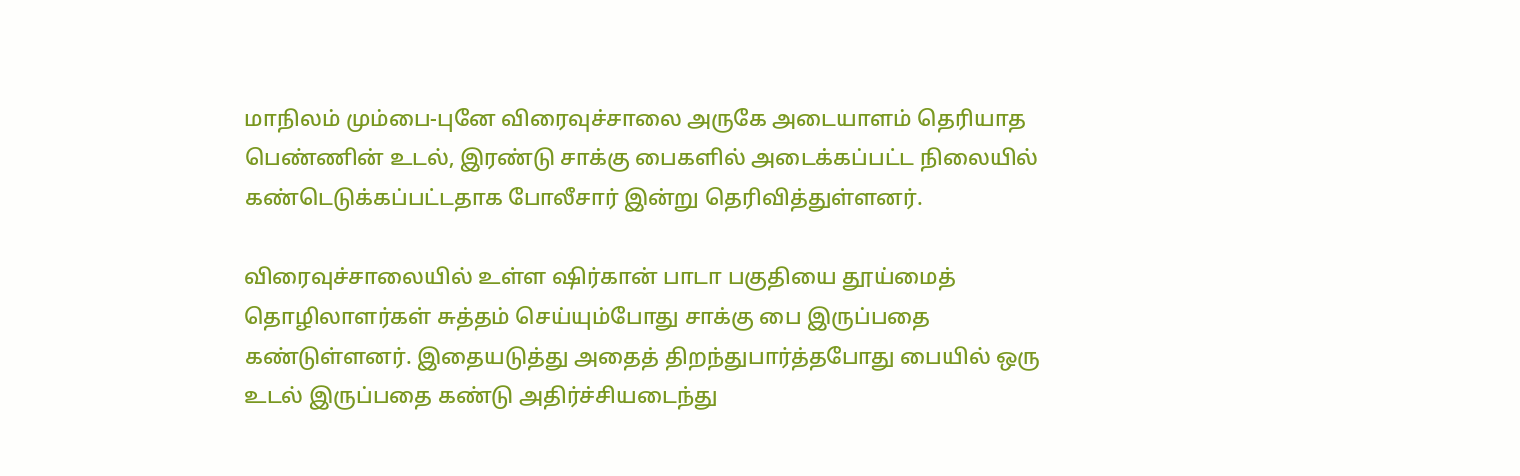மாநிலம் மும்பை-புனே விரைவுச்சாலை அருகே அடையாளம் தெரியாத பெண்ணின் உடல், இரண்டு சாக்கு பைகளில் அடைக்கப்பட்ட நிலையில் கண்டெடுக்கப்பட்டதாக போலீசார் இன்று தெரிவித்துள்ளனர்.

விரைவுச்சாலையில் உள்ள ஷிர்கான் பாடா பகுதியை தூய்மைத் தொழிலாளர்கள் சுத்தம் செய்யும்போது சாக்கு பை இருப்பதை கண்டுள்ளனர். இதையடுத்து அதைத் திறந்துபார்த்தபோது பையில் ஒரு உடல் இருப்பதை கண்டு அதிர்ச்சியடைந்து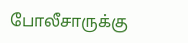போலீசாருக்கு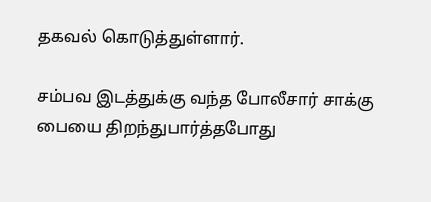தகவல் கொடுத்துள்ளார்.

சம்பவ இடத்துக்கு வந்த போலீசார் சாக்கு பையை திறந்துபார்த்தபோது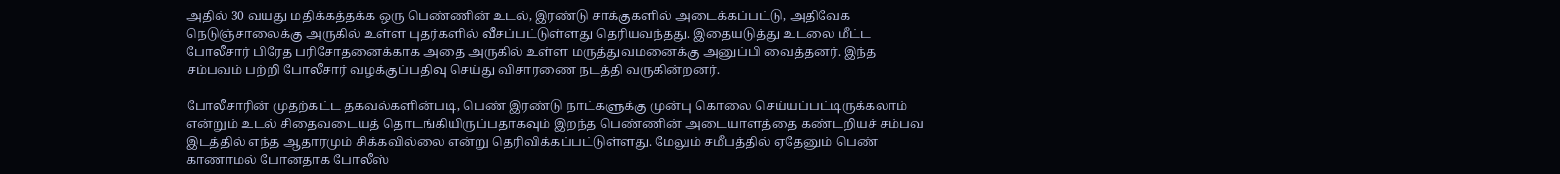அதில் 30 வயது மதிக்கத்தக்க ஒரு பெண்ணின் உடல், இரண்டு சாக்குகளில் அடைக்கப்பட்டு, அதிவேக நெடுஞ்சாலைக்கு அருகில் உள்ள புதர்களில் வீசப்பட்டுள்ளது தெரியவந்தது. இதையடுத்து உடலை மீட்ட போலீசார் பிரேத பரிசோதனைக்காக அதை அருகில் உள்ள மருத்துவமனைக்கு அனுப்பி வைத்தனர். இந்த சம்பவம் பற்றி போலீசார் வழக்குப்பதிவு செய்து விசாரணை நடத்தி வருகின்றனர்.

போலீசாரின் முதற்கட்ட தகவல்களின்படி, பெண் இரண்டு நாட்களுக்கு முன்பு கொலை செய்யப்பட்டிருக்கலாம் என்றும் உடல் சிதைவடையத் தொடங்கியிருப்பதாகவும் இறந்த பெண்ணின் அடையாளத்தை கண்டறியச் சம்பவ இடத்தில் எந்த ஆதாரமும் சிக்கவில்லை என்று தெரிவிக்கப்பட்டுள்ளது. மேலும் சமீபத்தில் ஏதேனும் பெண் காணாமல் போனதாக போலீஸ்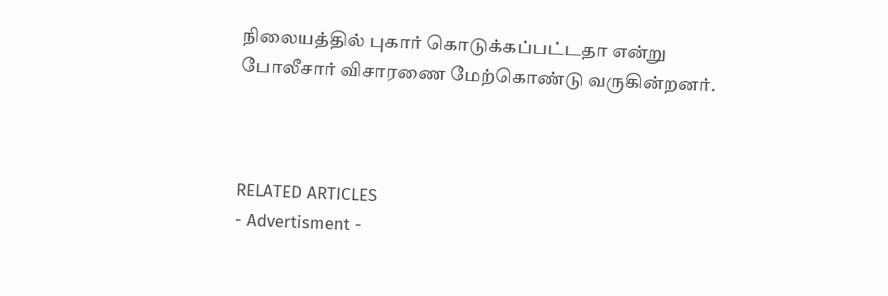நிலையத்தில் புகார் கொடுக்கப்பட்டதா என்று போலீசார் விசாரணை மேற்கொண்டு வருகின்றனர்.



RELATED ARTICLES
- Advertisment -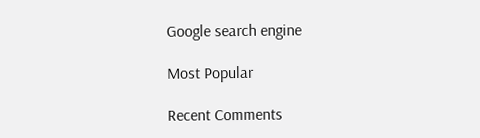Google search engine

Most Popular

Recent Comments